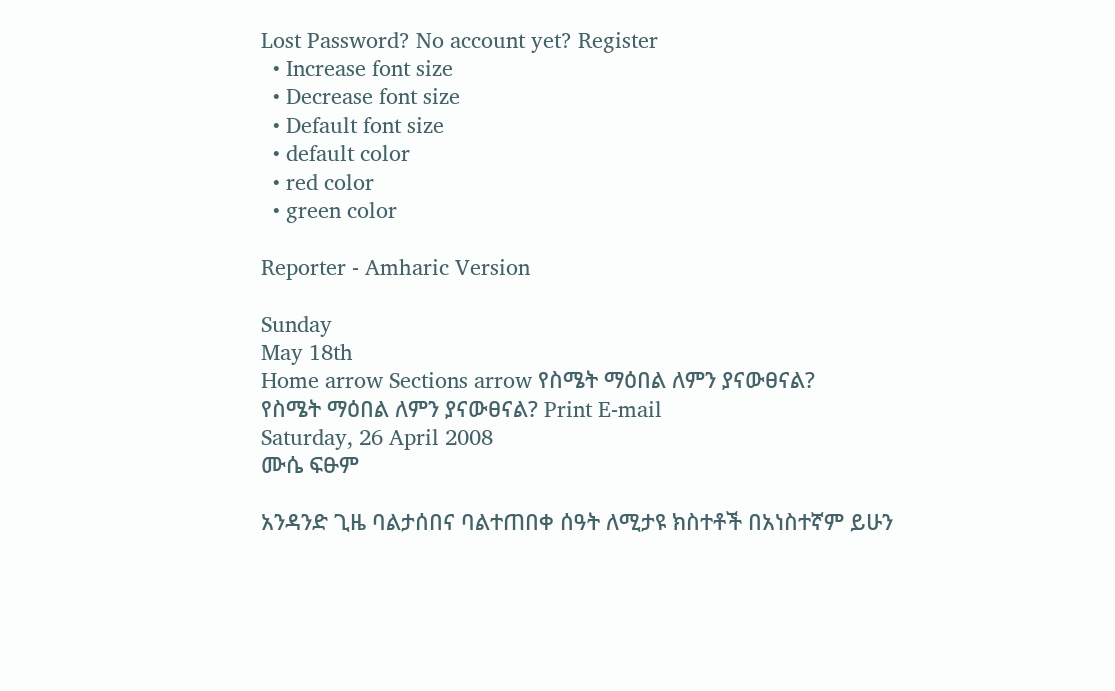Lost Password? No account yet? Register
  • Increase font size
  • Decrease font size
  • Default font size
  • default color
  • red color
  • green color

Reporter - Amharic Version

Sunday
May 18th
Home arrow Sections arrow የስሜት ማዕበል ለምን ያናውፀናል?
የስሜት ማዕበል ለምን ያናውፀናል? Print E-mail
Saturday, 26 April 2008
ሙሴ ፍፁም

አንዳንድ ጊዜ ባልታሰበና ባልተጠበቀ ሰዓት ለሚታዩ ክስተቶች በአነስተኛም ይሁን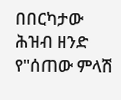በበርካታው ሕዝብ ዘንድ የ"ሰጠው ምላሽ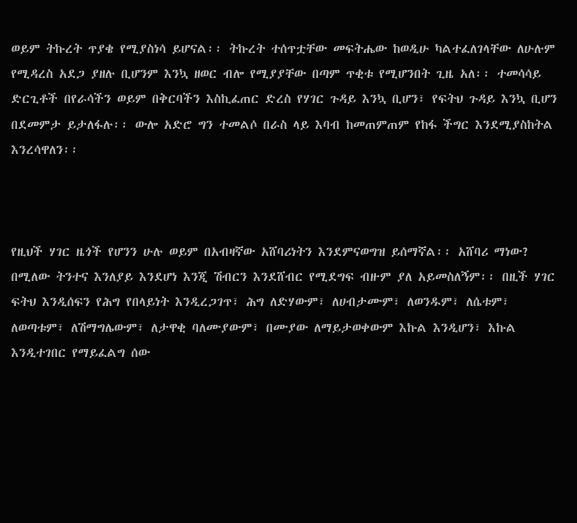ወይም ትኩረት ጥያቄ የሚያስነሳ ይሆናል፡፡ ትኩረት ተሰጥቷቸው መፍትሔው ከወዲሁ ካልተፈለገላቸው ለሁሉም የሚዳረስ አደጋ ያዘሉ ቢሆንም እንኳ ዘወር ብሎ የሚያያቸው በጣም ጥቂቱ የሚሆንበት ጊዜ አለ፡፡ ተመሳሳይ ድርጊቶች በየራሳችን ወይም በቅርባችን እስኪፈጠር ድረስ የሃገር ጉዳይ እንኳ ቢሆን፣ የፍትህ ጉዳይ እንኳ ቢሆን በደመምታ ይታለፋሉ፡፡ ውሎ አድሮ ግን ተመልሶ በራስ ላይ እባብ ከመጠምጠም የከፋ ችግር እንደሚያስከትል እንረሳዋለን፡፡



የዚህች ሃገር ዜጎች የሆንን ሁሉ ወይም በአብዛኛው አሸባሪነትን እንደምናወግዝ ይሰማኛል፡፡ አሸባሪ ማነው? በሚለው ትንተና እንለያይ እንደሆነ እንጂ ሽብርን እንደሸብር የሚደግፍ ብዙም ያለ አይመስለኝም፡፡ በዚች ሃገር ፍትህ እንዲሰፍን የሕግ የበላይነት እንዲረጋገጥ፣ ሕግ ለድሃውም፣ ለሀብታሙም፣ ለወንዱም፣ ለሴቱም፣ ለወጣቱም፣ ለሽማግሌውም፣ ለታዋቂ ባለሙያውም፣ በሙያው ለማይታወቀውም እኩል እንዲሆን፣ እኩል እንዲተገበር የማይፈልግ ሰው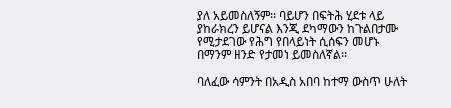ያለ አይመስለኝም፡፡ ባይሆን በፍትሕ ሂደቱ ላይ ያከራክረን ይሆናል እንጂ ደካማውን ከጉልበታሙ የሚታደገው የሕግ የበላይነት ሲሰፍን መሆኑ በማንም ዘንድ የታመነ ይመስለኛል፡፡

ባለፈው ሳምንት በአዲስ አበባ ከተማ ውስጥ ሁለት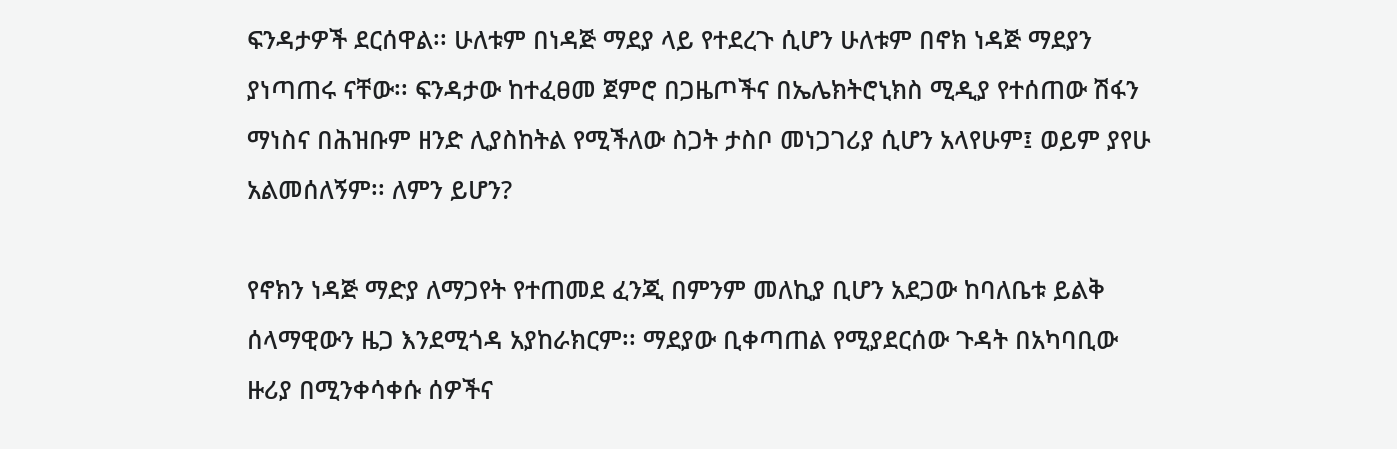ፍንዳታዎች ደርሰዋል፡፡ ሁለቱም በነዳጅ ማደያ ላይ የተደረጉ ሲሆን ሁለቱም በኖክ ነዳጅ ማደያን ያነጣጠሩ ናቸው፡፡ ፍንዳታው ከተፈፀመ ጀምሮ በጋዜጦችና በኤሌክትሮኒክስ ሚዲያ የተሰጠው ሽፋን ማነስና በሕዝቡም ዘንድ ሊያስከትል የሚችለው ስጋት ታስቦ መነጋገሪያ ሲሆን አላየሁም፤ ወይም ያየሁ አልመሰለኝም፡፡ ለምን ይሆን?

የኖክን ነዳጅ ማድያ ለማጋየት የተጠመደ ፈንጂ በምንም መለኪያ ቢሆን አደጋው ከባለቤቱ ይልቅ ሰላማዊውን ዜጋ እንደሚጎዳ አያከራክርም፡፡ ማደያው ቢቀጣጠል የሚያደርሰው ጉዳት በአካባቢው ዙሪያ በሚንቀሳቀሱ ሰዎችና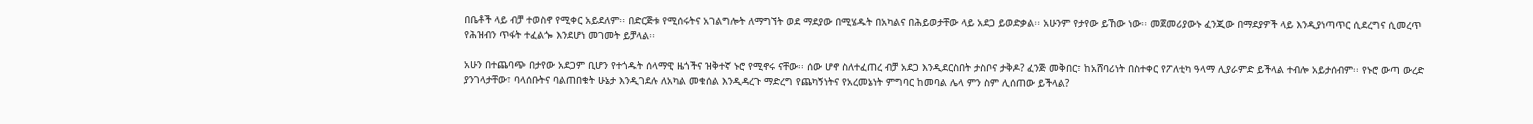በቤቶች ላይ ብቻ ተወስኖ የሚቀር አይደለም፡፡ በድርጅቱ የሚሰሩትና አገልግሎት ለማግኘት ወደ ማደያው በሚሄዱት በአካልና በሕይወታቸው ላይ አደጋ ይወድቃል፡፡ አሁንም የታየው ይኸው ነው፡፡ መጀመሪያውኑ ፈንጂው በማደያዎች ላይ እንዲያነጣጥር ሲደረግና ሲመረጥ የሕዝብን ጥፋት ተፈልጐ እንደሆነ መገመት ይቻላል፡፡

አሁን በተጨባጭ በታየው አደጋም ቢሆን የተጎዱት ሰላማዊ ዜጎችና ዝቅተኛ ኑሮ የሚኖሩ ናቸው፡፡ ሰው ሆኖ ስለተፈጠረ ብቻ አደጋ እንዲደርስበት ታስቦና ታቅዶ? ፈንጅ መቅበር፣ ከአሸባሪነት በስተቀር የፖለቲካ ዓላማ ሊያራምድ ይችላል ተብሎ አይታሰብም፡፡ የኑሮ ውጣ ውረድ ያንገላታቸው፣ ባላሰቡትና ባልጠበቁት ሁኔታ እንዲገደሉ ለአካል መቁሰል እንዲዳረጉ ማድረግ የጨካኝነትና የአረመኔነት ምግባር ከመባል ሌላ ምን ስም ሊሰጠው ይችላል?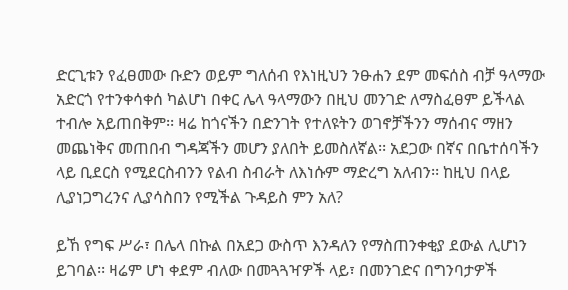ድርጊቱን የፈፀመው ቡድን ወይም ግለሰብ የእነዚህን ንፁሐን ደም መፍሰስ ብቻ ዓላማው አድርጎ የተንቀሳቀሰ ካልሆነ በቀር ሌላ ዓላማውን በዚህ መንገድ ለማስፈፀም ይችላል ተብሎ አይጠበቅም፡፡ ዛሬ ከጎናችን በድንገት የተለዩትን ወገኖቻችንን ማሰብና ማዘን መጨነቅና መጠበብ ግዳጃችን መሆን ያለበት ይመስለኛል፡፡ አደጋው በኛና በቤተሰባችን ላይ ቢደርስ የሚደርስብንን የልብ ስብራት ለእነሱም ማድረግ አለብን፡፡ ከዚህ በላይ ሊያነጋግረንና ሊያሳስበን የሚችል ጉዳይስ ምን አለ?

ይኸ የግፍ ሥራ፣ በሌላ በኩል በአደጋ ውስጥ እንዳለን የማስጠንቀቂያ ደውል ሊሆነን ይገባል፡፡ ዛሬም ሆነ ቀደም ብለው በመጓጓዣዎች ላይ፣ በመንገድና በግንባታዎች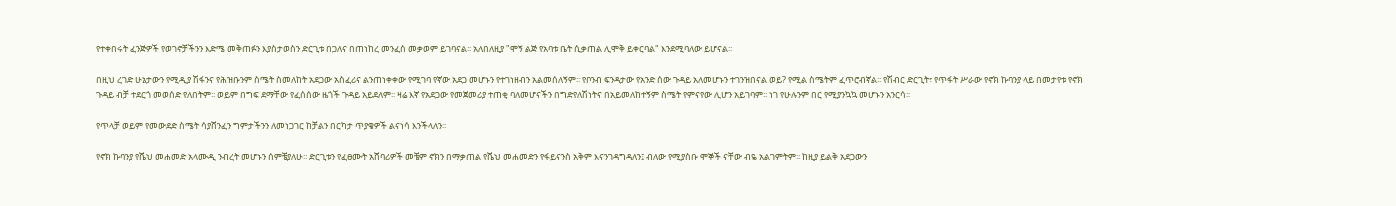የተቀበሩት ፈንጅዎች የወገኖቻችንን እድሜ መቅጠፉን እያስታወስን ድርጊቱ በጋለና በጠነከረ መንፈስ መቃወም ይገባናል፡፡ አለበለዚያ "ሞኝ ልጅ የአባቱ ቤት ሲቃጠል ሊሞቅ ይቀርባል" እንደሚባለው ይሆናል፡፡

በዚህ ረገድ ሁኔታውን የሚዲያ ሽፋንና የሕዝቡንም ስሜት ስመለከት አደጋው አስፈሪና ልንጠነቀቀው የሚገባ የኛው አደጋ መሆኑን የተገነዘብን አልመሰለኝም፡፡ የቦንብ ፍንዳታው የአንድ ሰው ጉዳይ አለመሆኑን ተገንዝበናል ወይ? የሚል ስሜትም ፈጥሮብኛል፡፡ የሽብር ድርጊት፣ የጥፋት ሥራው የኖክ ኩባንያ ላይ በመታየቱ የኖክ ጉዳይ ብቻ ተደርጎ መወሰድ የለበትም፡፡ ወይም በግፍ ደማቸው የፈሰሰው ዜጎች ጉዳይ አይደለም፡፡ ዛሬ እኛ የአደጋው የመጀመሪያ ተጠቂ ባለመሆናችን በግድየለሽነትና በአይመለከተኝም ስሜት የምናየው ሊሆን አይገባም፡፡ ነገ የሁሉንም በር የሚያንኳኳ መሆኑን አንርሳ፡፡

የጥላቻ ወይም የመውደድ ስሜት ሳያሸንፈን ግምታችንን ለመነጋገር ከቻልን በርካታ ጥያቄዎች ልናነሳ እንችላለን፡፡

የኖክ ኩባንያ የሼህ መሐመድ አላሙዲ ንብረት መሆኑን ሰምቼያለሁ፡፡ ድርጊቱን የፈፀሙት አሸባሪዎች መቼም ኖክን በማቃጠል የሼህ መሐመድን የፋይናንስ አቅም እናንገዳግዳለን፤ ብለው የሚያስቡ ሞኞች ናቸው ብዬ አልገምትም፡፡ ከዚያ ይልቅ አደጋውን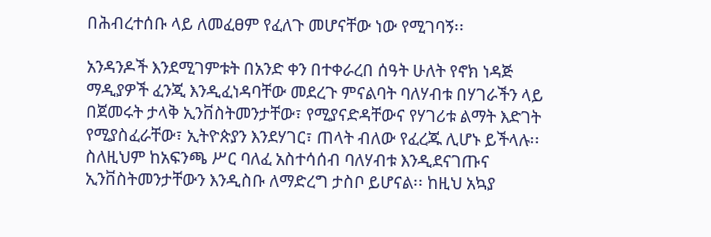በሕብረተሰቡ ላይ ለመፈፀም የፈለጉ መሆናቸው ነው የሚገባኝ፡፡

አንዳንዶች እንደሚገምቱት በአንድ ቀን በተቀራረበ ሰዓት ሁለት የኖክ ነዳጅ ማዲያዎች ፈንጂ እንዲፈነዳባቸው መደረጉ ምናልባት ባለሃብቱ በሃገራችን ላይ በጀመሩት ታላቅ ኢንቨስትመንታቸው፣ የሚያናድዳቸውና የሃገሪቱ ልማት እድገት የሚያስፈራቸው፣ ኢትዮጵያን እንደሃገር፣ ጠላት ብለው የፈረጁ ሊሆኑ ይችላሉ፡፡ ስለዚህም ከአፍንጫ ሥር ባለፈ አስተሳሰብ ባለሃብቱ እንዲደናገጡና ኢንቨስትመንታቸውን እንዲስቡ ለማድረግ ታስቦ ይሆናል፡፡ ከዚህ አኳያ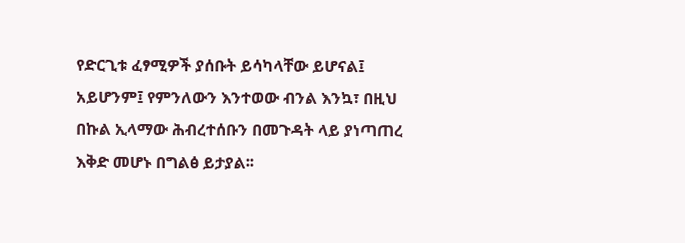የድርጊቱ ፈፃሚዎች ያሰቡት ይሳካላቸው ይሆናል፤ አይሆንም፤ የምንለውን እንተወው ብንል እንኳ፣ በዚህ በኩል ኢላማው ሕብረተሰቡን በመጉዳት ላይ ያነጣጠረ እቅድ መሆኑ በግልፅ ይታያል፡፡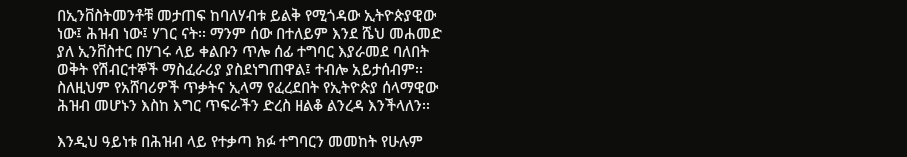በኢንቨስትመንቶቹ መታጠፍ ከባለሃብቱ ይልቅ የሚጎዳው ኢትዮጵያዊው ነው፤ ሕዝብ ነው፤ ሃገር ናት፡፡ ማንም ሰው በተለይም እንደ ሼህ መሐመድ ያለ ኢንቨስተር በሃገሩ ላይ ቀልቡን ጥሎ ሰፊ ተግባር እያራመደ ባለበት ወቅት የሽብርተኞች ማስፈራሪያ ያስደነግጠዋል፤ ተብሎ አይታሰብም፡፡ ስለዚህም የአሸባሪዎች ጥቃትና ኢላማ የፈረደበት የኢትዮጵያ ሰላማዊው ሕዝብ መሆኑን እስከ እግር ጥፍራችን ድረስ ዘልቆ ልንረዳ እንችላለን፡፡

እንዲህ ዓይነቱ በሕዝብ ላይ የተቃጣ ክፉ ተግባርን መመከት የሁሉም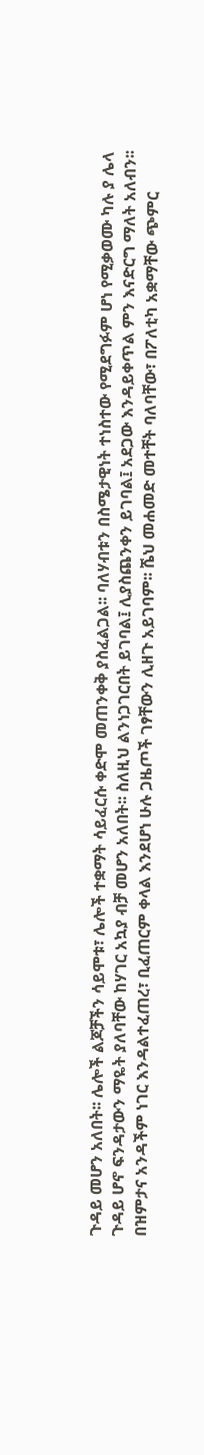ጉዳይ መሆን አለበት፡፡ ሌሎች ልጆቻችን ሳይሞቱ፣ ሌሎች ተቋማት ሳይፈርሱ ቀድሞ መጠንቀቅ ያስፈልጋል፡፡ ባለሃብቱን በስሜታዊነት ተነስተው የሚደግፉም ሆነ የሚቃወሙ ካሉ ያ ሌላ ጉዳይ ሆኖ ፍንዳታውን ማዬት ያለባቸው ከሃገር አኳያ ብቻ መሆን አለበት፡፡ ስለዚህ ልንነጋገርበት ይገባል፤ ሊያስጨንቀን ይገባል፤ አደጋው እንዳይቀጥል ምን እናድርግ ማለት አለብን፡፡ በዝምታና አንዳችም ነገር እንዳልተፈጠረ፣ ቢፈጠርም ቀላል እንደሆነ ሁሉ ጋዜጦች ገፃቸውን ሊዘጉ አይገባም፡፡ ሼህ መሐመድ መተቸት ባለባቸው፣ በፖለቲካ አቋማቸው ጭምር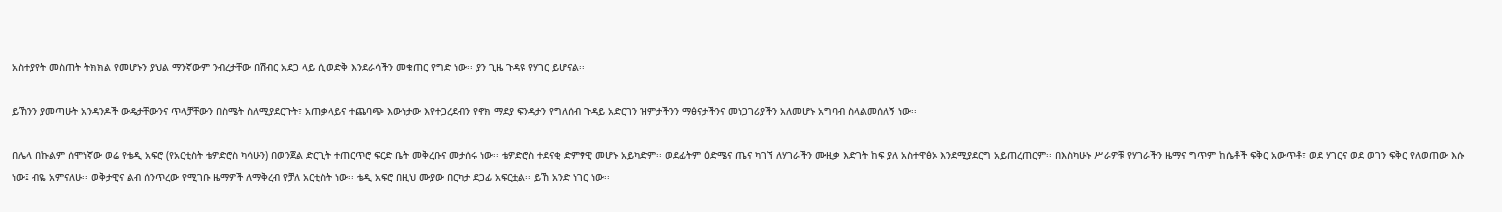አስተያየት መስጠት ትክክል የመሆኑን ያህል ማንኛውም ንብረታቸው በሽብር አደጋ ላይ ሲወድቅ እንደራሳችን መቁጠር የግድ ነው፡፡ ያን ጊዜ ጉዳዩ የሃገር ይሆናል፡፡

ይኸንን ያመጣሁት አንዳንዶች ውዴታቸውንና ጥላቻቸውን በስሜት ስለሚያደርጉት፣ አጠቃላይና ተጨባጭ እውነታው እየተጋረደብን የኖክ ማደያ ፍንዳታን የግለሰብ ጉዳይ አድርገን ዝምታችንን ማፅናታችንና መነጋገሪያችን አለመሆኑ አግባብ ስላልመሰለኝ ነው፡፡

በሌላ በኩልም ሰሞነኛው ወሬ የቴዲ አፍሮ (የአርቲስት ቴዎድሮስ ካሳሁን) በወንጀል ድርጊት ተጠርጥሮ ፍርድ ቤት መቅረቡና መታሰሩ ነው፡፡ ቴዎድሮስ ተደናቂ ድምፃዊ መሆኑ አይካድም፡፡ ወደፊትም ዕድሜና ጤና ካገኘ ለሃገራችን ሙዚቃ እድገት ከፍ ያለ አስተዋፅኦ እንደሚያደርግ አይጠረጠርም፡፡ በእስካሁኑ ሥራዎቹ የሃገራችን ዜማና ግጥም ከሴቶች ፍቅር አውጥቶ፣ ወደ ሃገርና ወደ ወገን ፍቅር የለወጠው እሱ ነው፤ ብዬ አምናለሁ፡፡ ወቅታዊና ልብ ሰንጥረው የሚገቡ ዜማዎች ለማቅረብ የቻለ አርቲስት ነው፡፡ ቴዲ አፍሮ በዚህ ሙያው በርካታ ደጋፊ አፍርቷል፡፡ ይኸ አንድ ነገር ነው፡፡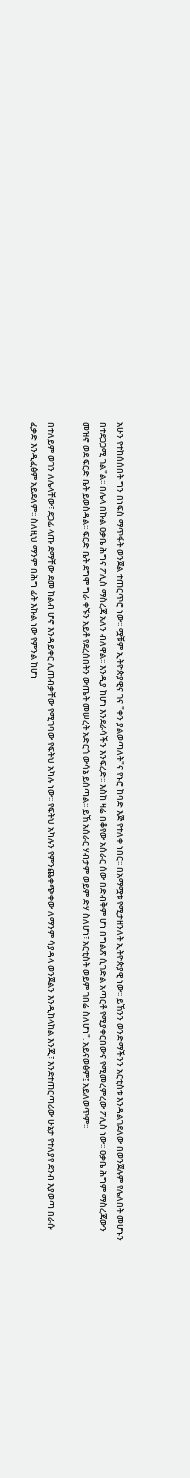አሁን የተከሰሰበት ግን በነፍስ ማጥፋት ወንጀል ተጠርጥሮ ነው፡፡ ሟቹም ኢትዮጵያዊና ገና "ቀን ያልወጣለት"ና የኑሮ ከባድ እጅ የተለቀ ነበር፡፡ በአማሟቱ የሚታዘንለት ኢትዮጵያዊ ነው፡፡ ይኸንን ወንድማችንን አርቲስቱ እንዳልገደለው በወንጀሉም የሌለበት መሆኑን በተደጋጋሚ ገል"ል፡፡ በሌላ በኩል ዐቃቤ ሕግና ፖሊስ ማስረጃ አለን ብለዋል፡፡ እንዲያ ከሆነ እንደራሳችን እንፍረድ፡፡ እስከ ዛሬ በቆየው አሰራር ሰው በድብቅም ሆነ በግልጽ ሲገድል አጣርቶ የሚያቀርበውና የሚመረምረው ፖሊስ ነው፡፡ ዐቃቤ ሕግም ማስረጃውን መዝኖ ወደ ፍርድ ቤት ይወስዳል፡፡ ፍርድ ቤት ደግሞ ግራ ቀኙን አይቶ የደረሰበትን ውጤት መሠረት አድርጎ ውሳኔ ይሰጣል፡፡ ይኸ አሰራር ሃብታም ወይም ድሃ ስለሆነ፣ አርቲስት ወይም ገበሬ ስለሆነ". አይናወፅም፤ አይለወጥም፡፡

በተለይም ወገን ለሌላቸው፣ ደጋፊ ላጡ ደማቸው ደመ ከልብ ሆኖ እንዳይቀር ሊጠብቃቸው የሚገባው የፍትህ አካሉ ነው፡፡ የፍትህ አካሉን የምንጨቀጭቀው ለማንም ሳያዳላ ወንጀልን እንዲከላከል እንጂ፣ እንደተጠርጣሪው ሁኔታ የተለያየ ደንብ እያወጣ በራሱ ፈቃድ እንዲፈፅም አይደለም፡፡ ስለዚህ ማንም በሕግ ፊት እኩል ነው የምንል ከሆነ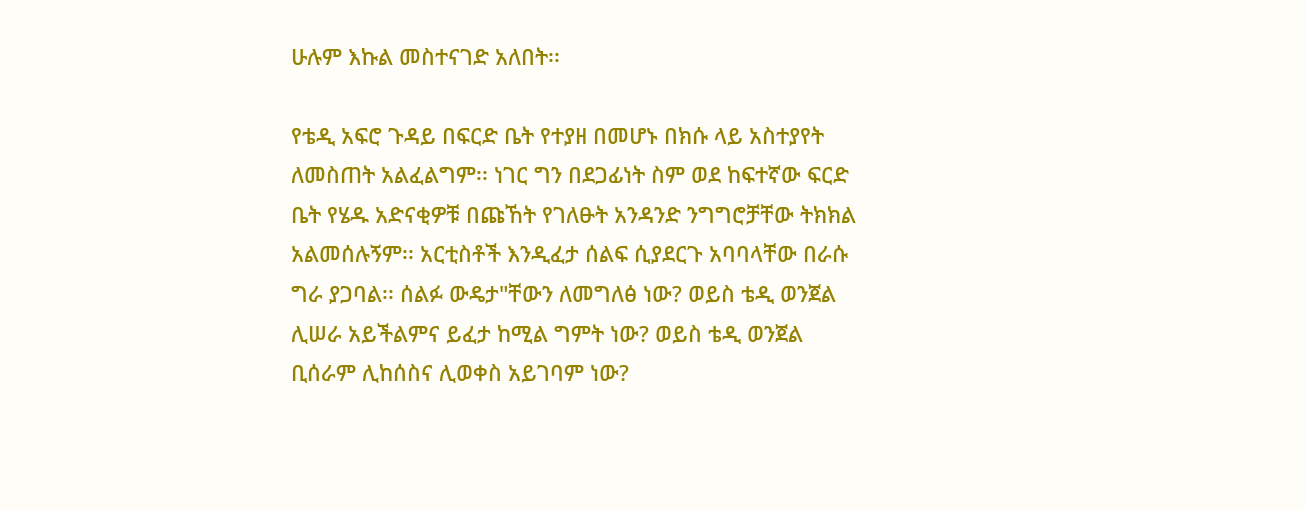ሁሉም እኩል መስተናገድ አለበት፡፡

የቴዲ አፍሮ ጉዳይ በፍርድ ቤት የተያዘ በመሆኑ በክሱ ላይ አስተያየት ለመስጠት አልፈልግም፡፡ ነገር ግን በደጋፊነት ስም ወደ ከፍተኛው ፍርድ ቤት የሄዱ አድናቂዎቹ በጩኸት የገለፁት አንዳንድ ንግግሮቻቸው ትክክል አልመሰሉኝም፡፡ አርቲስቶች እንዲፈታ ሰልፍ ሲያደርጉ አባባላቸው በራሱ ግራ ያጋባል፡፡ ሰልፉ ውዴታ"ቸውን ለመግለፅ ነው? ወይስ ቴዲ ወንጀል ሊሠራ አይችልምና ይፈታ ከሚል ግምት ነው? ወይስ ቴዲ ወንጀል ቢሰራም ሊከሰስና ሊወቀስ አይገባም ነው?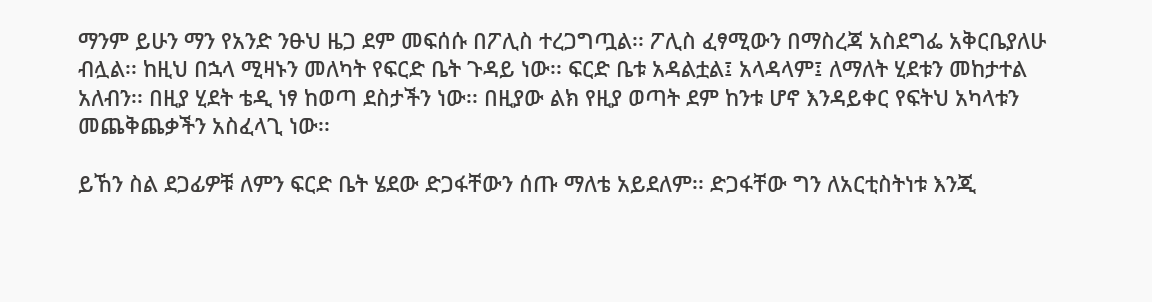ማንም ይሁን ማን የአንድ ንፁህ ዜጋ ደም መፍሰሱ በፖሊስ ተረጋግጧል፡፡ ፖሊስ ፈፃሚውን በማስረጃ አስደግፌ አቅርቤያለሁ ብሏል፡፡ ከዚህ በኋላ ሚዛኑን መለካት የፍርድ ቤት ጉዳይ ነው፡፡ ፍርድ ቤቱ አዳልቷል፤ አላዳላም፤ ለማለት ሂደቱን መከታተል አለብን፡፡ በዚያ ሂደት ቴዲ ነፃ ከወጣ ደስታችን ነው፡፡ በዚያው ልክ የዚያ ወጣት ደም ከንቱ ሆኖ እንዳይቀር የፍትህ አካላቱን መጨቅጨቃችን አስፈላጊ ነው፡፡

ይኸን ስል ደጋፊዎቹ ለምን ፍርድ ቤት ሄደው ድጋፋቸውን ሰጡ ማለቴ አይደለም፡፡ ድጋፋቸው ግን ለአርቲስትነቱ እንጂ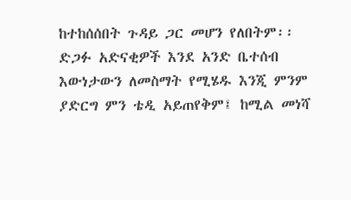ከተከሰሰበት ጉዳይ ጋር መሆን የለበትም፡፡ ድጋፉ አድናቂዎች እንደ አንድ ቤተሰብ እውነታውን ለመስማት የሚሄዱ እንጂ ምንም ያድርግ ምን ቴዲ አይጠየቅም፤ ከሚል መነሻ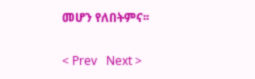መሆን የለበትምና፡፡


< Prev   Next >